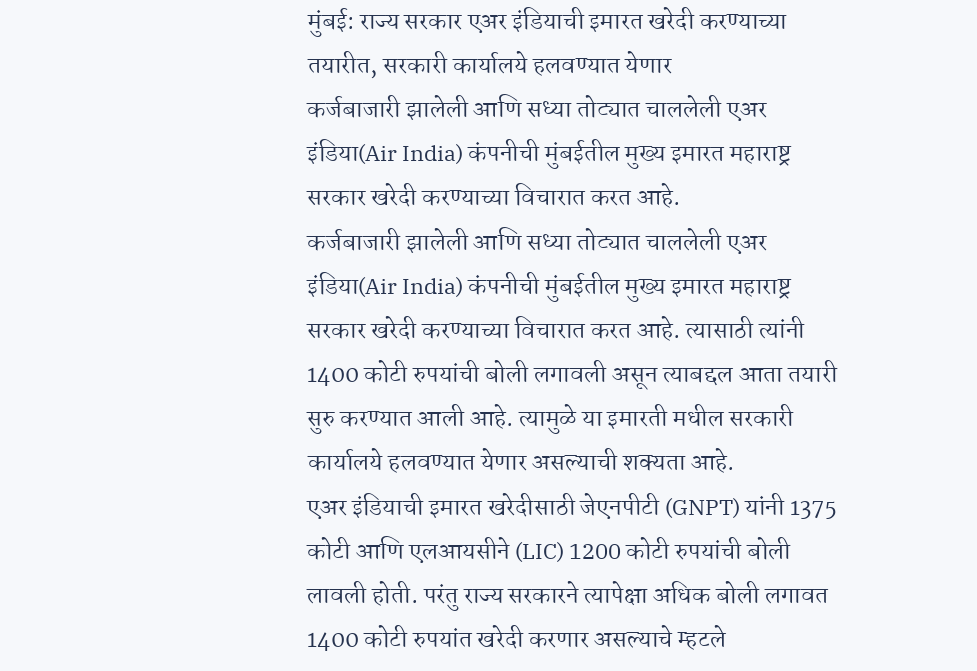मुंबई: राज्य सरकार एअर इंडियाची इमारत खरेदी करण्याच्या तयारीत, सरकारी कार्यालये हलवण्यात येणार
कर्जबाजारी झालेली आणि सध्या तोट्यात चाललेली एअर इंडिया(Air India) कंपनीची मुंबईतील मुख्य इमारत महाराष्ट्र सरकार खरेदी करण्याच्या विचारात करत आहे.
कर्जबाजारी झालेली आणि सध्या तोट्यात चाललेली एअर इंडिया(Air India) कंपनीची मुंबईतील मुख्य इमारत महाराष्ट्र सरकार खरेदी करण्याच्या विचारात करत आहे. त्यासाठी त्यांनी 1400 कोटी रुपयांची बोली लगावली असून त्याबद्दल आता तयारी सुरु करण्यात आली आहे. त्यामुळे या इमारती मधील सरकारी कार्यालये हलवण्यात येणार असल्याची शक्यता आहे.
एअर इंडियाची इमारत खरेदीसाठी जेएनपीटी (GNPT) यांनी 1375 कोटी आणि एलआयसीने (LIC) 1200 कोटी रुपयांची बोली लावली होती. परंतु राज्य सरकारने त्यापेक्षा अधिक बोली लगावत 1400 कोटी रुपयांत खरेदी करणार असल्याचे म्हटले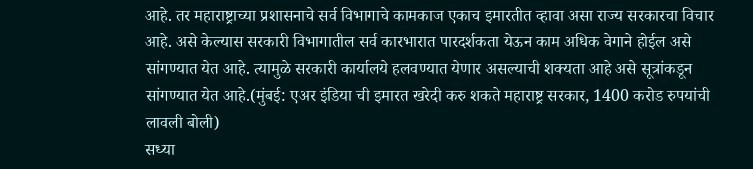आहे. तर महाराष्ट्राच्या प्रशासनाचे सर्व विभागाचे कामकाज एकाच इमारतीत व्हावा असा राज्य सरकारचा विचार आहे. असे केल्यास सरकारी विभागातील सर्व कारभारात पारदर्शकता येऊन काम अधिक वेगाने होईल असे सांगण्यात येत आहे. त्यामुळे सरकारी कार्यालये हलवण्यात येणार असल्याची शक्यता आहे असे सूत्रांकडून सांगण्यात येत आहे.(मुंबई: एअर इंडिया ची इमारत खरेदी करु शकते महाराष्ट्र सरकार, 1400 करोड रुपयांची लावली बोली)
सध्या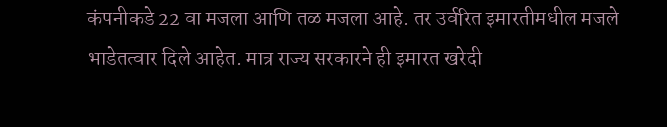कंपनीकडे 22 वा मजला आणि तळ मजला आहे. तर उर्वरित इमारतीमधील मजले भाडेतत्वार दिले आहेत. मात्र राज्य सरकारने ही इमारत खरेदी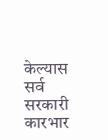केल्यास सर्व सरकारी कारभार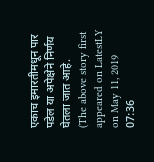एकाच इमारतीमधून पार पडेल या अपेक्षेने निर्णय घेतला जात आहे.
(The above story first appeared on LatestLY on May 11, 2019 07:36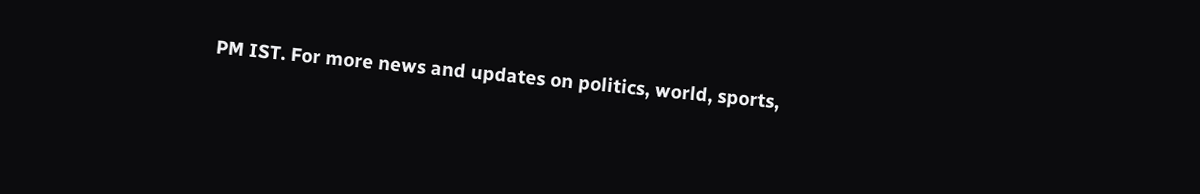PM IST. For more news and updates on politics, world, sports,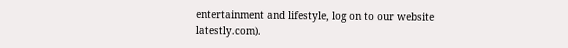entertainment and lifestyle, log on to our website latestly.com).